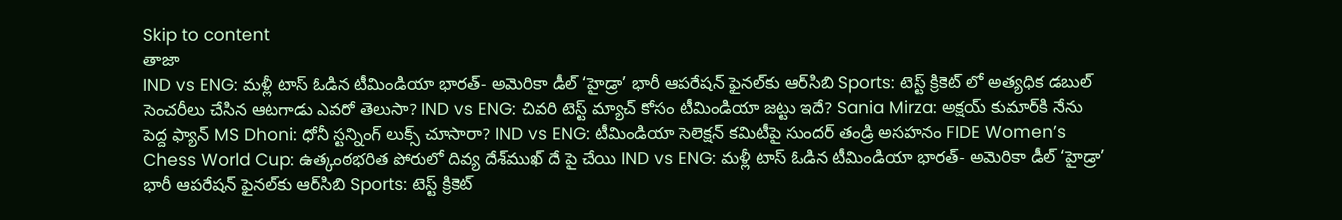Skip to content
తాజా
IND vs ENG: మళ్లీ టాస్ ఓడిన టీమిండియా భారత్‌- అమెరికా డీల్‌ ‘హైడ్రా’ భారీ ఆపరేషన్‌ ఫైనల్‌కు ఆర్‌సిబి Sports: టెస్ట్ క్రికెట్ లో అత్యధిక డబుల్ సెంచరీలు చేసిన ఆటగాడు ఎవరో తెలుసా? IND vs ENG: చివరి టెస్ట్ మ్యాచ్ కోసం టీమిండియా జట్టు ఇదే? Sania Mirza: అక్షయ్ కుమార్‌కి నేను పెద్ద ఫ్యాన్ MS Dhoni: ధోనీ స్టన్నింగ్ లుక్స్ చూసారా? IND vs ENG: టీమిండియా సెలెక్షన్ కమిటీపై సుందర్ తండ్రి అసహనం FIDE Women’s Chess World Cup: ఉత్కంఠభరిత పోరులో దివ్య దేశ్‌ముఖ్ దే పై చేయి IND vs ENG: మళ్లీ టాస్ ఓడిన టీమిండియా భారత్‌- అమెరికా డీల్‌ ‘హైడ్రా’ భారీ ఆపరేషన్‌ ఫైనల్‌కు ఆర్‌సిబి Sports: టెస్ట్ క్రికెట్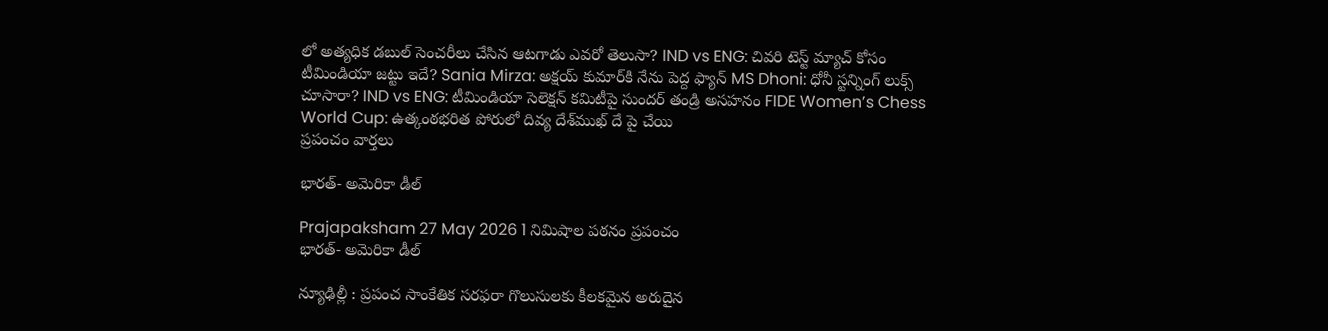లో అత్యధిక డబుల్ సెంచరీలు చేసిన ఆటగాడు ఎవరో తెలుసా? IND vs ENG: చివరి టెస్ట్ మ్యాచ్ కోసం టీమిండియా జట్టు ఇదే? Sania Mirza: అక్షయ్ కుమార్‌కి నేను పెద్ద ఫ్యాన్ MS Dhoni: ధోనీ స్టన్నింగ్ లుక్స్ చూసారా? IND vs ENG: టీమిండియా సెలెక్షన్ కమిటీపై సుందర్ తండ్రి అసహనం FIDE Women’s Chess World Cup: ఉత్కంఠభరిత పోరులో దివ్య దేశ్‌ముఖ్ దే పై చేయి
ప్రపంచం వార్తలు

భారత్‌- అమెరికా డీల్‌

Prajapaksham 27 May 2026 1 నిమిషాల పఠనం ప్రపంచం
భారత్‌- అమెరికా డీల్‌

న్యూఢిల్లీ : ప్రపంచ సాంకేతిక సరఫరా గొలుసులకు కీలకమైన అరుదైన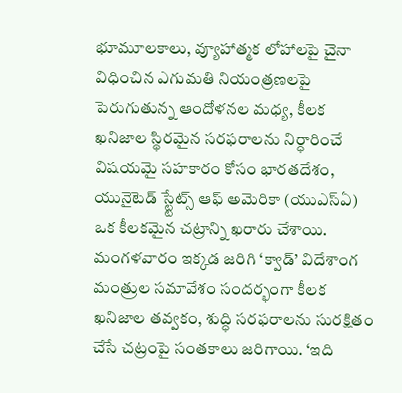భూమూలకాలు, వ్యూహాత్మక లోహాలపై చైనా విధించిన ఎగుమతి నియంత్రణలపై పెరుగుతున్న ఆందోళనల మధ్య, కీలక ఖనిజాల స్థిరమైన సరఫరాలను నిర్ధారించే విషయమై సహకారం కోసం భారతదేశం, యునైటెడ్‌ స్ట్టేట్స్‌ ఆఫ్‌ అమెరికా (యుఎస్‌ఏ) ఒక కీలకమైన చట్రాన్ని ఖరారు చేశాయి. మంగళవారం ఇక్కడ జరిగి ‘క్వాడ్‌’ విదేశాంగ మంత్రుల సమావేశం సందర్భంగా కీలక ఖనిజాల తవ్వకం, శుద్ధి సరఫరాలను సురక్షితం చేసే చట్రంపై సంతకాలు జరిగాయి. ‘ఇది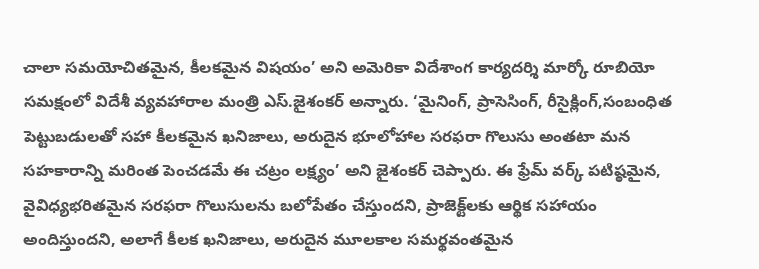చాలా సమయోచితమైన, కీలకమైన విషయం’ అని అమెరికా విదేశాంగ కార్యదర్శి మార్కో రూబియో సమక్షంలో విదేశీ వ్యవహారాల మంత్రి ఎస్‌.జైశంకర్‌ అన్నారు. ‘మైనింగ్‌, ప్రాసెసింగ్‌, రీసైక్లింగ్‌,సంబంధిత పెట్టుబడులతో సహా కీలకమైన ఖనిజాలు, అరుదైన భూలోహాల సరఫరా గొలుసు అంతటా మన సహకారాన్ని మరింత పెంచడమే ఈ చట్రం లక్ష్యం’ అని జైశంకర్‌ చెప్పారు. ఈ ఫ్రేమ్‌ వర్క్‌ పటిష్ఠమైన, వైవిధ్యభరితమైన సరఫరా గొలుసులను బలోపేతం చేస్తుందని, ప్రాజెక్ట్‌లకు ఆర్థిక సహాయం అందిస్తుందని, అలాగే కీలక ఖనిజాలు, అరుదైన మూలకాల సమర్థవంతమైన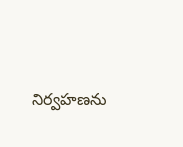నిర్వహణను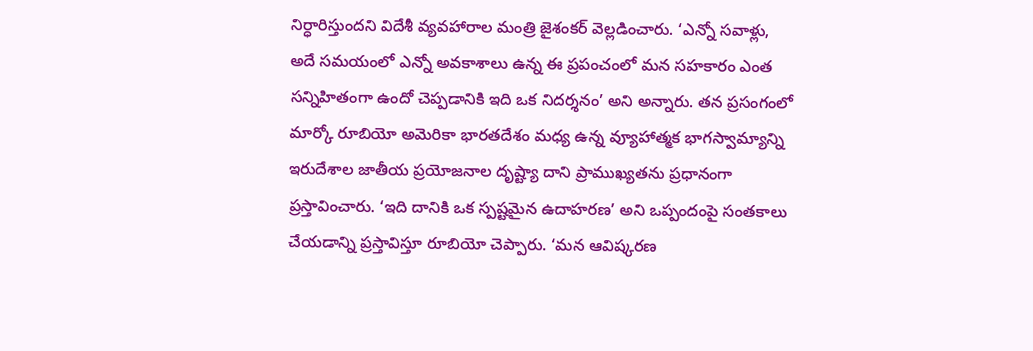నిర్ధారిస్తుందని విదేశీ వ్యవహారాల మంత్రి జైశంకర్‌ వెల్లడించారు. ‘ఎన్నో సవాళ్లు, అదే సమయంలో ఎన్నో అవకాశాలు ఉన్న ఈ ప్రపంచంలో మన సహకారం ఎంత సన్నిహితంగా ఉందో చెప్పడానికి ఇది ఒక నిదర్శనం’ అని అన్నారు. తన ప్రసంగంలో మార్కో రూబియో అమెరికా భారతదేశం మధ్య ఉన్న వ్యూహాత్మక భాగస్వామ్యాన్ని ఇరుదేశాల జాతీయ ప్రయోజనాల దృష్ట్యా దాని ప్రాముఖ్యతను ప్రధానంగా ప్రస్తావించారు. ‘ఇది దానికి ఒక స్పష్టమైన ఉదాహరణ’ అని ఒప్పందంపై సంతకాలు చేయడాన్ని ప్రస్తావిస్తూ రూబియో చెప్పారు. ‘మన ఆవిష్కరణ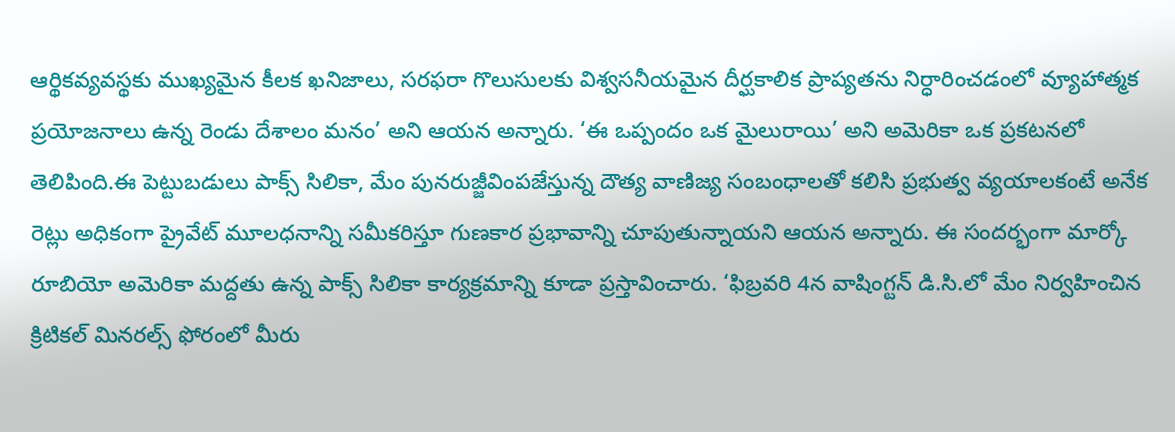ఆర్థికవ్యవస్థకు ముఖ్యమైన కీలక ఖనిజాలు, సరఫరా గొలుసులకు విశ్వసనీయమైన దీర్ఘకాలిక ప్రాప్యతను నిర్ధారించడంలో వ్యూహాత్మక ప్రయోజనాలు ఉన్న రెండు దేశాలం మనం’ అని ఆయన అన్నారు. ‘ఈ ఒప్పందం ఒక మైలురాయి’ అని అమెరికా ఒక ప్రకటనలో తెలిపింది.ఈ పెట్టుబడులు పాక్స్‌ సిలికా, మేం పునరుజ్జీవింపజేస్తున్న దౌత్య వాణిజ్య సంబంధాలతో కలిసి ప్రభుత్వ వ్యయాలకంటే అనేక రెట్లు అధికంగా ప్రైవేట్‌ మూలధనాన్ని సమీకరిస్తూ గుణకార ప్రభావాన్ని చూపుతున్నాయని ఆయన అన్నారు. ఈ సందర్భంగా మార్కో రూబియో అమెరికా మద్దతు ఉన్న పాక్స్‌ సిలికా కార్యక్రమాన్ని కూడా ప్రస్తావించారు. ‘ఫిబ్రవరి 4న వాషింగ్టన్‌ డి.సి.లో మేం నిర్వహించిన క్రిటికల్‌ మినరల్స్‌ ఫోరంలో మీరు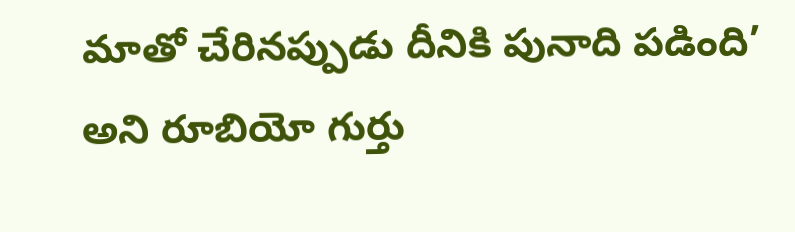మాతో చేరినప్పుడు దీనికి పునాది పడింది’ అని రూబియో గుర్తు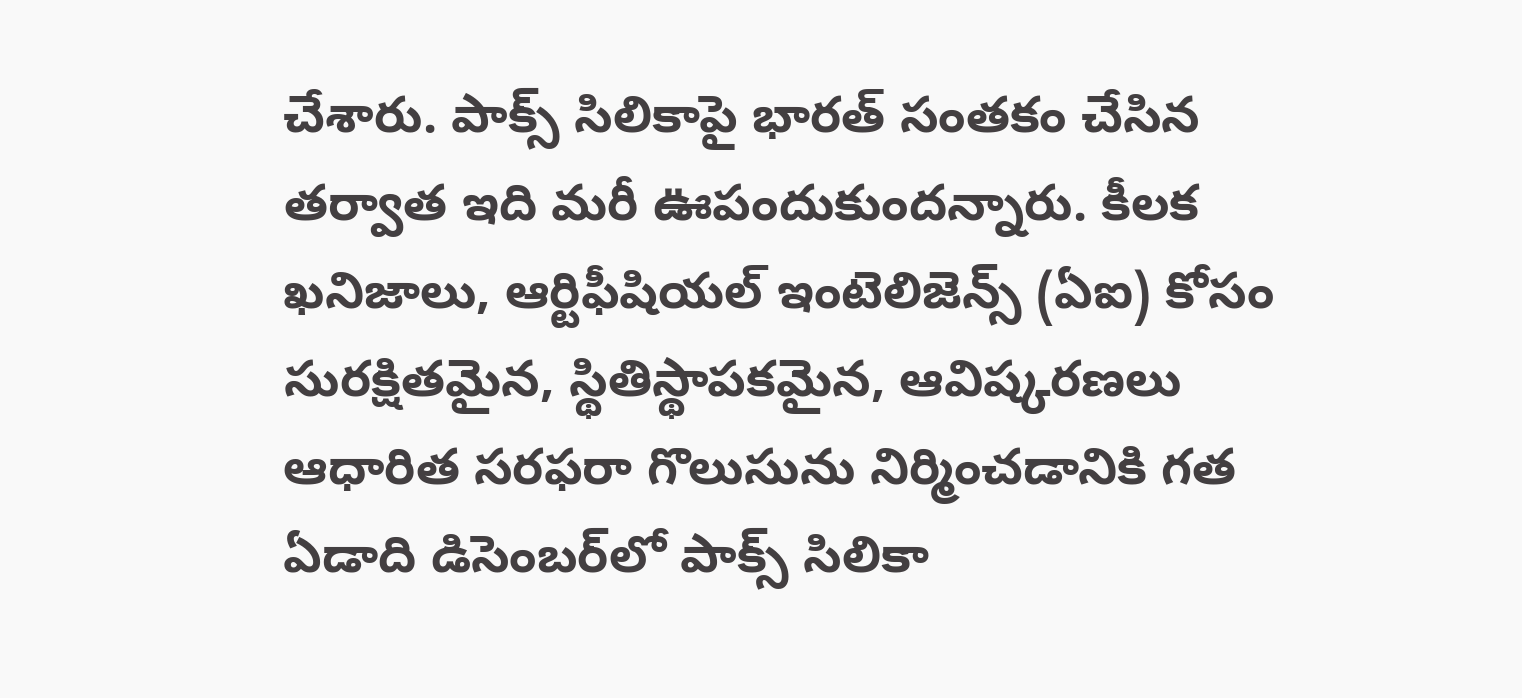చేశారు. పాక్స్‌ సిలికాపై భారత్‌ సంతకం చేసిన తర్వాత ఇది మరీ ఊపందుకుందన్నారు. కీలక ఖనిజాలు, ఆర్టిఫీషియల్‌ ఇంటెలిజెన్స్‌ (ఏఐ) కోసం సురక్షితమైన, స్థితిస్థాపకమైన, ఆవిష్కరణలు ఆధారిత సరఫరా గొలుసును నిర్మించడానికి గత ఏడాది డిసెంబర్‌లో పాక్స్‌ సిలికా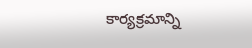కార్యక్రమాన్ని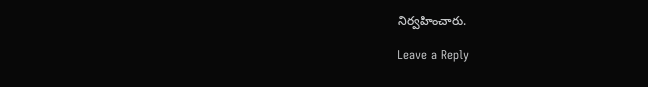నిర్వహించారు.

Leave a Reply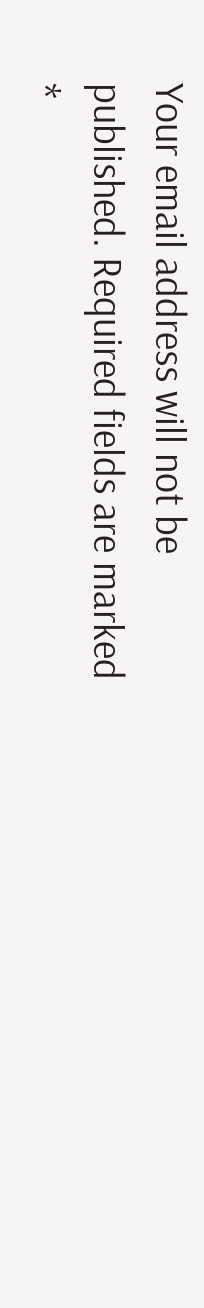Your email address will not be published. Required fields are marked *